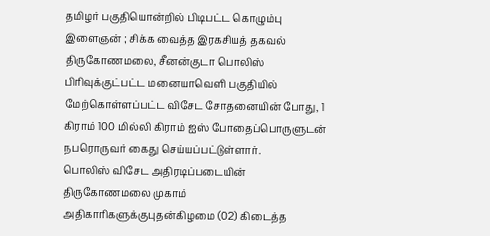தமிழர் பகுதியொன்றில் பிடிபட்ட கொழும்பு இளைஞன் ; சிக்க வைத்த இரகசியத் தகவல்
திருகோணமலை, சீனன்குடா பொலிஸ் பிரிவுக்குட்பட்ட மனையாவெளி பகுதியில் மேற்கொள்ளப்பட்ட விசேட சோதனையின் போது, 1 கிராம் 100 மில்லி கிராம் ஐஸ் போதைப்பொருளுடன் நபரொருவர் கைது செய்யப்பட்டுள்ளார்.
பொலிஸ் விசேட அதிரடிப்படையின் திருகோணமலை முகாம் அதிகாரிகளுக்குபுதன்கிழமை (02) கிடைத்த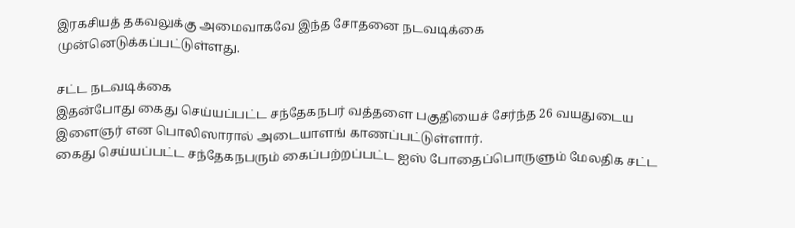இரகசியத் தகவலுக்கு அமைவாகவே இந்த சோதனை நடவடிக்கை முன்னெடுக்கப்பட்டுள்ளது.

சட்ட நடவடிக்கை
இதன்போது கைது செய்யப்பட்ட சந்தேகநபர் வத்தளை பகுதியைச் சேர்ந்த 26 வயதுடைய இளைஞர் என பொலிஸாரால் அடையாளங் காணப்பட்டுள்ளார்.
கைது செய்யப்பட்ட சந்தேகநபரும் கைப்பற்றப்பட்ட ஐஸ் போதைப்பொருளும் மேலதிக சட்ட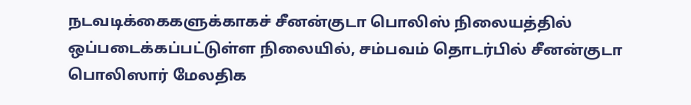நடவடிக்கைகளுக்காகச் சீனன்குடா பொலிஸ் நிலையத்தில் ஒப்படைக்கப்பட்டுள்ள நிலையில், சம்பவம் தொடர்பில் சீனன்குடா பொலிஸார் மேலதிக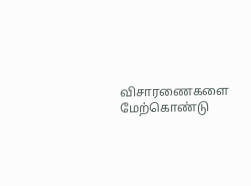விசாரணைகளை மேற்கொண்டு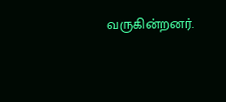வருகின்றனர்.